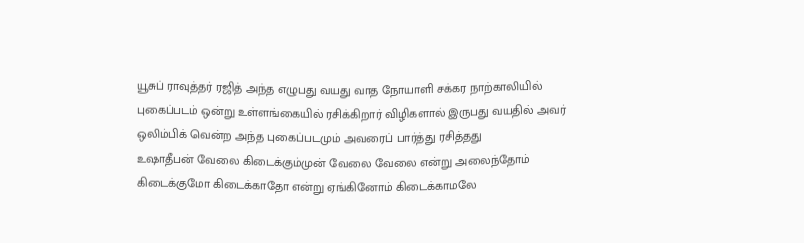யூசுப் ராவுத்தர் ரஜித் அந்த எழுபது வயது வாத நோயாளி சக்கர நாற்காலியில் புகைப்படம் ஒன்று உள்ளங்கையில் ரசிக்கிறார் விழிகளால் இருபது வயதில் அவர் ஒலிம்பிக் வென்ற அந்த புகைப்படமும் அவரைப் பார்த்து ரசித்தது
உஷாதீபன் வேலை கிடைக்கும்முன் வேலை வேலை என்று அலைந்தோம் கிடைக்குமோ கிடைக்காதோ என்று ஏங்கினோம் கிடைக்காமலே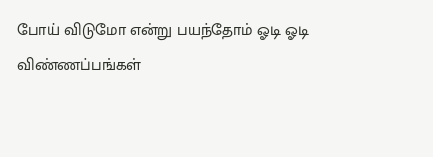போய் விடுமோ என்று பயந்தோம் ஓடி ஓடி விண்ணப்பங்கள்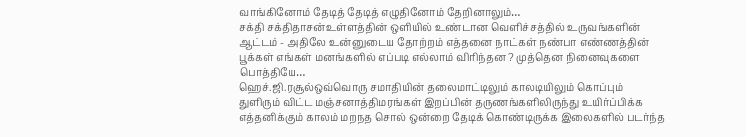வாங்கினோம் தேடித் தேடித் எழுதினோம் தேறினாலும்…
சக்தி சக்திதாசன்உள்ளத்தின் ஒளியில் உண்டான வெளிச்சத்தில் உருவங்களின் ஆட்டம் - அதிலே உன்னுடைய தோற்றம் எத்தனை நாட்கள் நண்பா எண்ணத்தின் பூக்கள் எங்கள் மனங்களில் எப்படி எல்லாம் விரிந்தன ? முத்தென நினைவுகளை பொத்தியே…
ஹெச்.ஜி.ரசூல்ஒவ்வொரு சமாதியின் தலைமாட்டிலும் காலடியிலும் கொப்பும் துளிரும் விட்ட மஞ்சனாத்திமரங்கள் இறப்பின் தருணங்களிலிருந்து உயிர்ப்பிக்க எத்தனிக்கும் காலம் மறநத சொல் ஒன்றை தேடிக் கொண்டிருக்க இலைகளில் படர்ந்த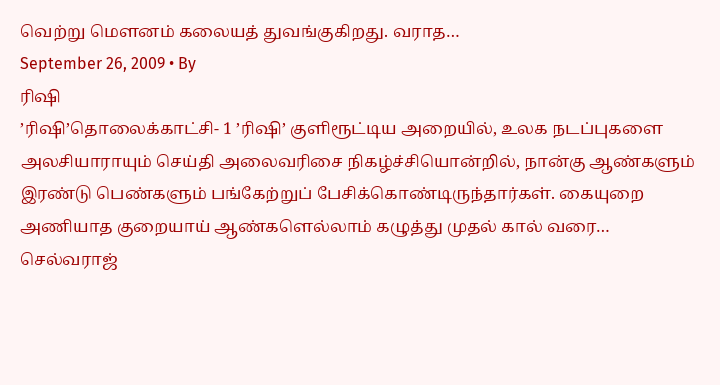வெற்று மெளனம் கலையத் துவங்குகிறது. வராத…
September 26, 2009 • By
ரிஷி
’ரிஷி’தொலைக்காட்சி- 1 ’ரிஷி’ குளிரூட்டிய அறையில், உலக நடப்புகளை அலசியாராயும் செய்தி அலைவரிசை நிகழ்ச்சியொன்றில், நான்கு ஆண்களும் இரண்டு பெண்களும் பங்கேற்றுப் பேசிக்கொண்டிருந்தார்கள். கையுறை அணியாத குறையாய் ஆண்களெல்லாம் கழுத்து முதல் கால் வரை…
செல்வராஜ்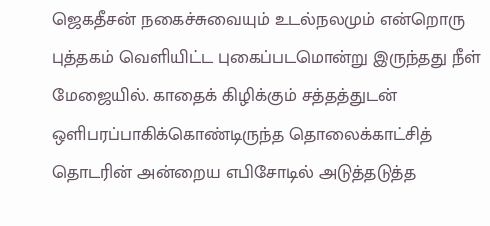ஜெகதீசன் நகைச்சுவையும் உடல்நலமும் என்றொரு புத்தகம் வெளியிட்ட புகைப்படமொன்று இருந்தது நீள் மேஜையில். காதைக் கிழிக்கும் சத்தத்துடன் ஒளிபரப்பாகிக்கொண்டிருந்த தொலைக்காட்சித் தொடரின் அன்றைய எபிசோடில் அடுத்தடுத்த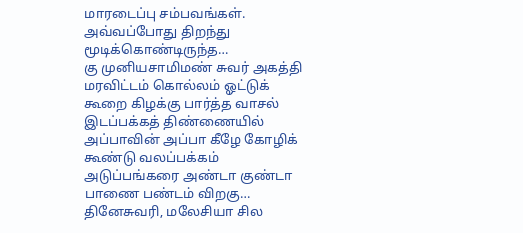மாரடைப்பு சம்பவங்கள். அவ்வப்போது திறந்து மூடிக்கொண்டிருந்த…
கு முனியசாமிமண் சுவர் அகத்தி மரவிட்டம் கொல்லம் ஓட்டுக் கூறை கிழக்கு பார்த்த வாசல் இடப்பக்கத் திண்ணையில் அப்பாவின் அப்பா கீழே கோழிக் கூண்டு வலப்பக்கம் அடுப்பங்கரை அண்டா குண்டா பாணை பண்டம் விறகு…
தினேசுவரி, மலேசியா சில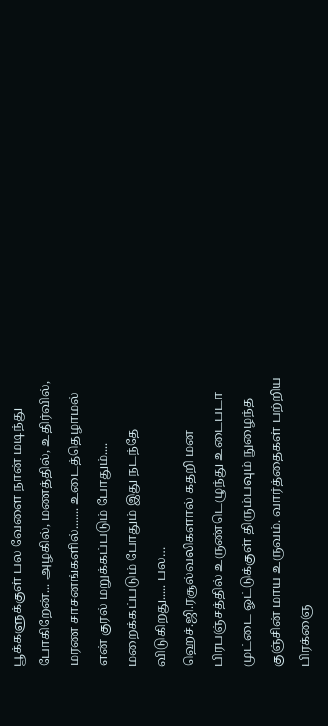பூக்களுக்குள் பல வேளை நான் மடிந்து போகிறேன்... அழகில், மணத்தில், உதிர்வில், மரண சாசனங்களில்....... உடைத்தெழாமல் என் குரல் மறுக்கப்படும் போதும்.... மறைக்கப்படும் போதும் இது நடந்தே விடுகிறது..... பல…
ஹெச்.ஜி.ரசூல்வலிகளால் கதறி மன பிரபஞ்சத்தில் உருண்டெழுந்து உடைபடா முட்டை ஓட்டுக்குள் திரும்பவும் நுழைந்த குஞ்சின் மாய உருவம். வார்த்தைகள் பற்றிய பிரக்ஞை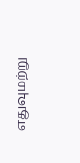எதுவுமற்று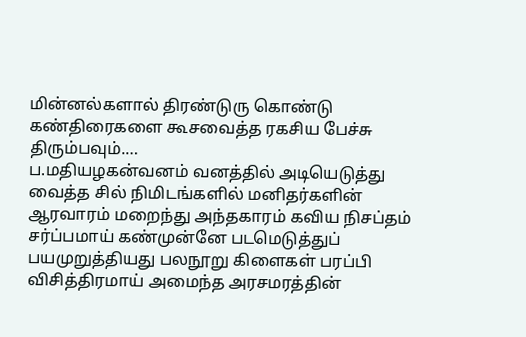மின்னல்களால் திரண்டுரு கொண்டு கண்திரைகளை கூசவைத்த ரகசிய பேச்சு திரும்பவும்.…
ப.மதியழகன்வனம் வனத்தில் அடியெடுத்து வைத்த சில் நிமிடங்களில் மனிதர்களின் ஆரவாரம் மறைந்து அந்தகாரம் கவிய நிசப்தம் சர்ப்பமாய் கண்முன்னே படமெடுத்துப் பயமுறுத்தியது பலநூறு கிளைகள் பரப்பி விசித்திரமாய் அமைந்த அரசமரத்தின்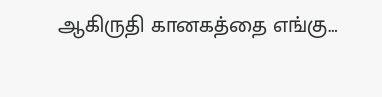ஆகிருதி கானகத்தை எங்கு…